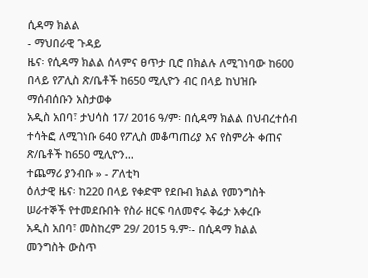ሲዳማ ክልል
- ማህበራዊ ጉዳይ
ዜና፡ የሲዳማ ክልል ሰላምና ፀጥታ ቢሮ በክልሉ ለሚገነባው ከ600 በላይ የፖሊስ ጽ/ቤቶች ከ650 ሚሊዮን ብር በላይ ከህዝቡ ማሰብሰቡን አስታወቀ
አዲስ አበባ፣ ታህሳስ 17/ 2016 ዓ/ም፡ በሲዳማ ክልል በህብረተሰብ ተሳትፎ ለሚገነቡ 640 የፖሊስ መቆጣጠሪያ እና የስምሪት ቀጠና ጽ/ቤቶች ከ650 ሚሊዮን…
ተጨማሪ ያንብቡ » - ፖለቲካ
ዕለታዊ ዜና፡ ከ220 በላይ የቀድሞ የደቡብ ክልል የመንግስት ሠራተኞች የተመደቡበት የስራ ዘርፍ ባለመኖሩ ቅሬታ አቀረቡ
አዲስ አበባ፣ መስከረም 29/ 2015 ዓ.ም፡- በሲዳማ ክልል መንግስት ውስጥ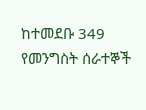ከተመደቡ 349 የመንግስት ሰራተኞች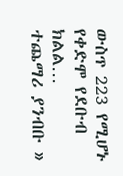ውስጥ 223 የሚሆኑ የቀድሞ የደቡብ ክልል…
ተጨማሪ ያንብቡ »